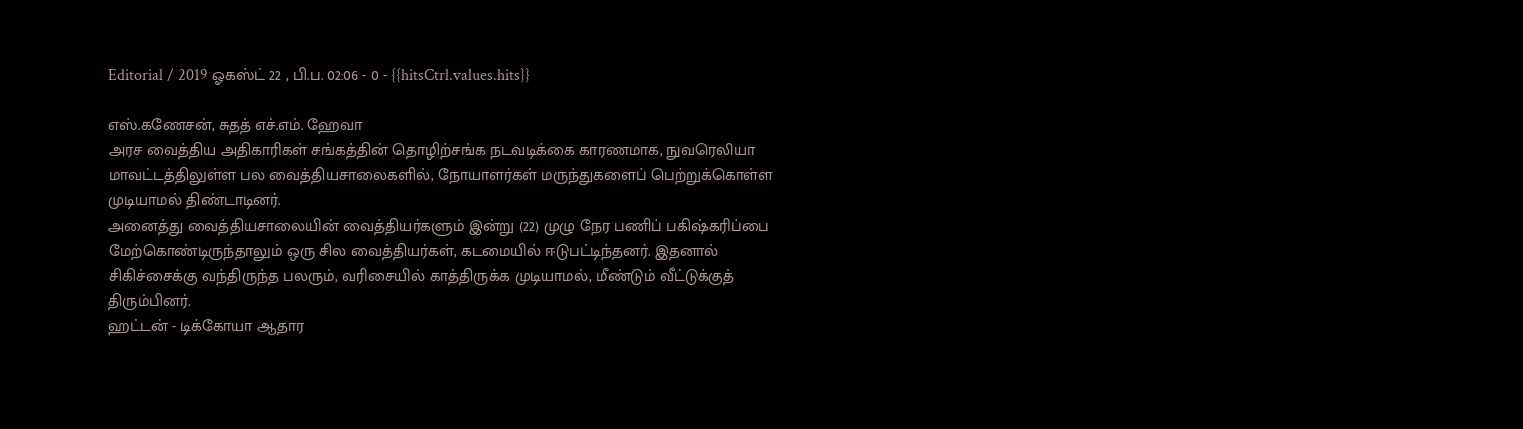Editorial / 2019 ஓகஸ்ட் 22 , பி.ப. 02:06 - 0 - {{hitsCtrl.values.hits}}

எஸ்.கணேசன், சுதத் எச்.எம். ஹேவா
அரச வைத்திய அதிகாரிகள் சங்கத்தின் தொழிற்சங்க நடவடிக்கை காரணமாக, நுவரெலியா மாவட்டத்திலுள்ள பல வைத்தியசாலைகளில், நோயாளர்கள் மருந்துகளைப் பெற்றுக்கொள்ள முடியாமல் திண்டாடினர்.
அனைத்து வைத்தியசாலையின் வைத்தியர்களும் இன்று (22) முழு நேர பணிப் பகிஷ்கரிப்பை மேற்கொண்டிருந்தாலும் ஒரு சில வைத்தியர்கள், கடமையில் ஈடுபட்டிந்தனர். இதனால் சிகிச்சைக்கு வந்திருந்த பலரும், வரிசையில் காத்திருக்க முடியாமல், மீண்டும் வீட்டுக்குத் திரும்பினர்.
ஹட்டன் - டிக்கோயா ஆதார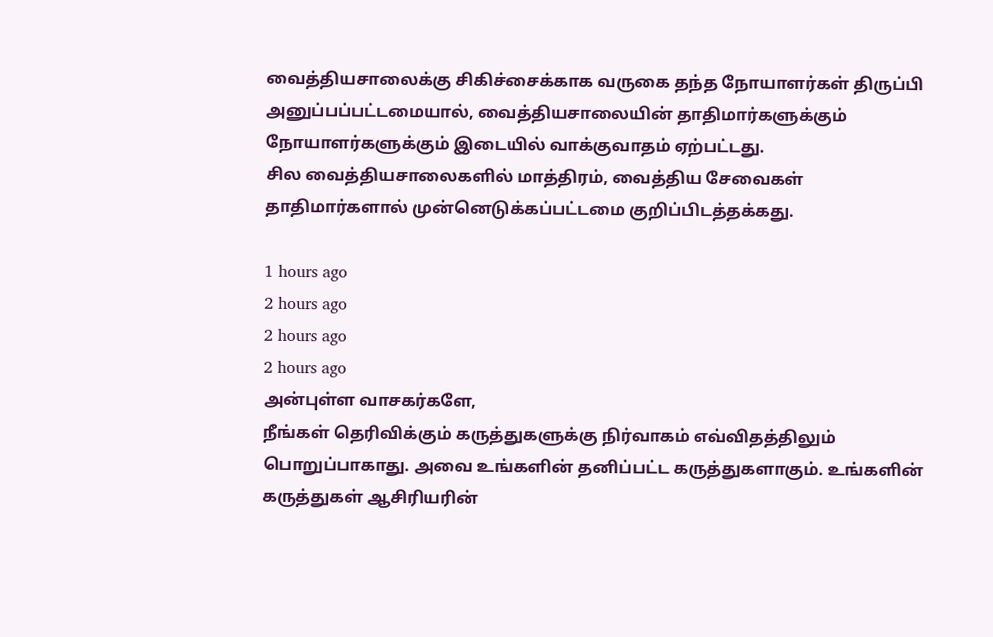வைத்தியசாலைக்கு சிகிச்சைக்காக வருகை தந்த நோயாளர்கள் திருப்பி அனுப்பப்பட்டமையால், வைத்தியசாலையின் தாதிமார்களுக்கும் நோயாளர்களுக்கும் இடையில் வாக்குவாதம் ஏற்பட்டது.
சில வைத்தியசாலைகளில் மாத்திரம், வைத்திய சேவைகள் தாதிமார்களால் முன்னெடுக்கப்பட்டமை குறிப்பிடத்தக்கது.

1 hours ago
2 hours ago
2 hours ago
2 hours ago
அன்புள்ள வாசகர்களே,
நீங்கள் தெரிவிக்கும் கருத்துகளுக்கு நிர்வாகம் எவ்விதத்திலும் பொறுப்பாகாது. அவை உங்களின் தனிப்பட்ட கருத்துகளாகும். உங்களின் கருத்துகள் ஆசிரியரின்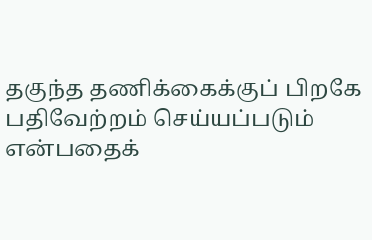தகுந்த தணிக்கைக்குப் பிறகே பதிவேற்றம் செய்யப்படும் என்பதைக்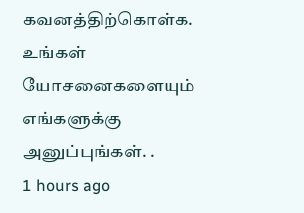கவனத்திற்கொள்க. உங்கள் யோசனைகளையும் எங்களுக்கு அனுப்புங்கள். .
1 hours ago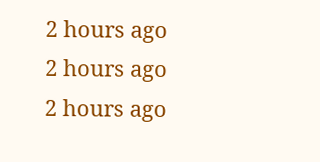2 hours ago
2 hours ago
2 hours ago